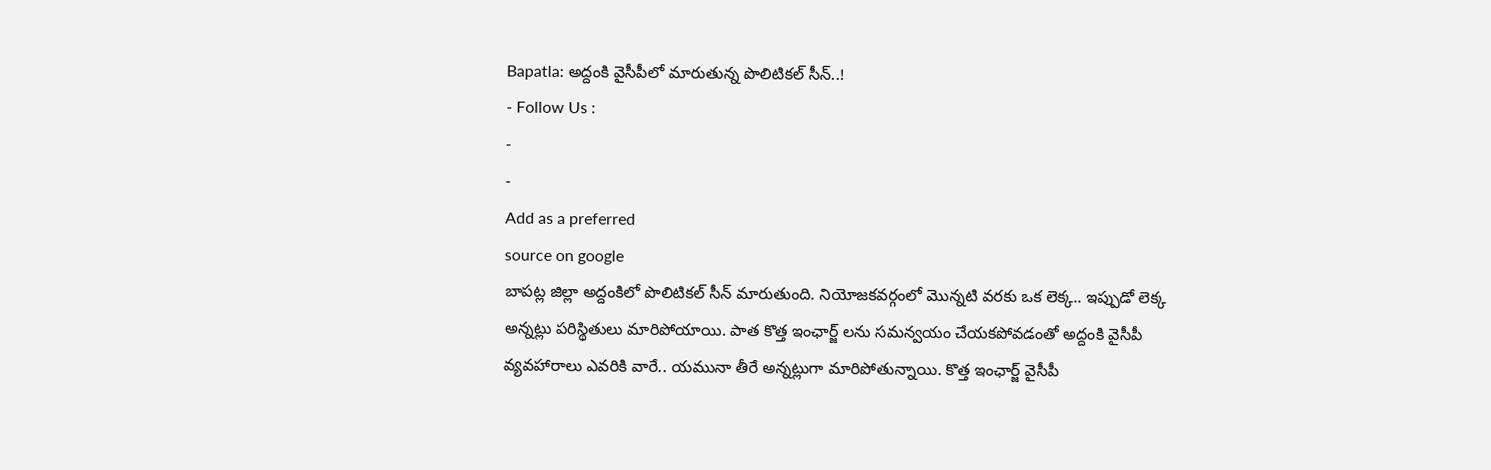Bapatla: అద్దంకి వైసీపీలో మారుతున్న పొలిటికల్ సీన్..!
- Follow Us :
-
-
Add as a preferred
source on google
బాపట్ల జిల్లా అద్దంకిలో పొలిటికల్ సీన్ మారుతుంది. నియోజకవర్గంలో మొన్నటి వరకు ఒక లెక్క.. ఇప్పుడో లెక్క అన్నట్లు పరిస్థితులు మారిపోయాయి. పాత కొత్త ఇంఛార్జ్ లను సమన్వయం చేయకపోవడంతో అద్దంకి వైసీపీ వ్యవహారాలు ఎవరికి వారే.. యమునా తీరే అన్నట్లుగా మారిపోతున్నాయి. కొత్త ఇంఛార్జ్ వైసీపీ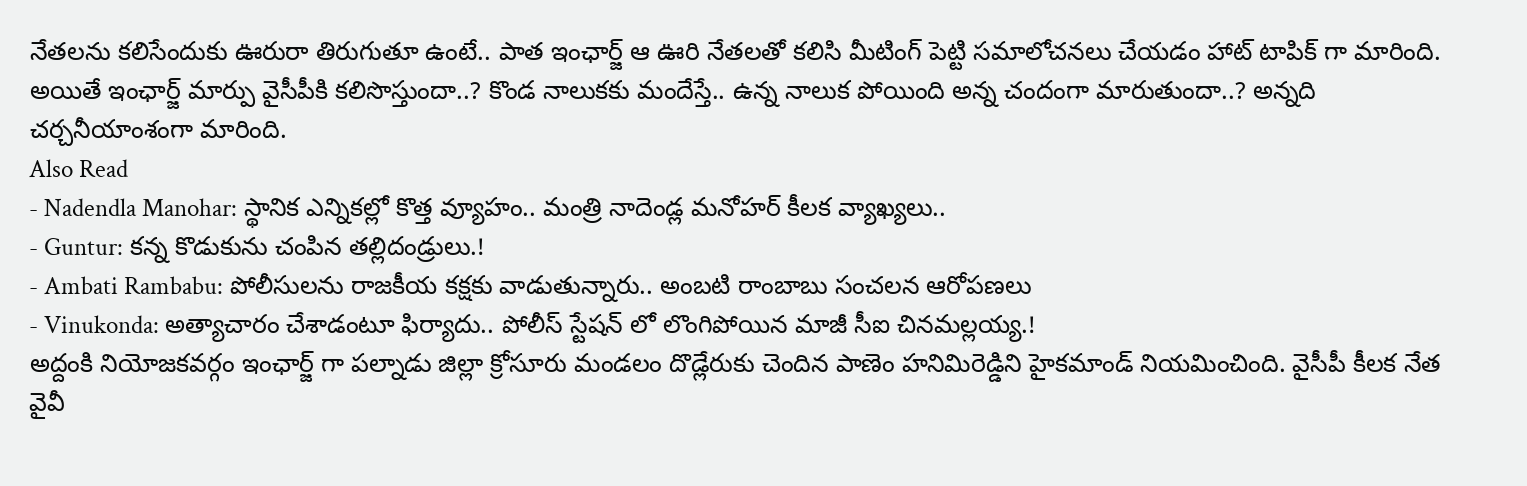నేతలను కలిసేందుకు ఊరురా తిరుగుతూ ఉంటే.. పాత ఇంఛార్జ్ ఆ ఊరి నేతలతో కలిసి మీటింగ్ పెట్టి సమాలోచనలు చేయడం హాట్ టాపిక్ గా మారింది. అయితే ఇంఛార్జ్ మార్పు వైసీపీకి కలిసొస్తుందా..? కొండ నాలుకకు మందేస్తే.. ఉన్న నాలుక పోయింది అన్న చందంగా మారుతుందా..? అన్నది చర్చనీయాంశంగా మారింది.
Also Read
- Nadendla Manohar: స్థానిక ఎన్నికల్లో కొత్త వ్యూహం.. మంత్రి నాదెండ్ల మనోహర్ కీలక వ్యాఖ్యలు..
- Guntur: కన్న కొడుకును చంపిన తల్లిదండ్రులు.!
- Ambati Rambabu: పోలీసులను రాజకీయ కక్షకు వాడుతున్నారు.. అంబటి రాంబాబు సంచలన ఆరోపణలు
- Vinukonda: అత్యాచారం చేశాడంటూ ఫిర్యాదు.. పోలీస్ స్టేషన్ లో లొంగిపోయిన మాజీ సీఐ చినమల్లయ్య.!
అద్దంకి నియోజకవర్గం ఇంఛార్జ్ గా పల్నాడు జిల్లా క్రోసూరు మండలం దొడ్లేరుకు చెందిన పాణెం హనిమిరెడ్డిని హైకమాండ్ నియమించింది. వైసీపీ కీలక నేత వైవీ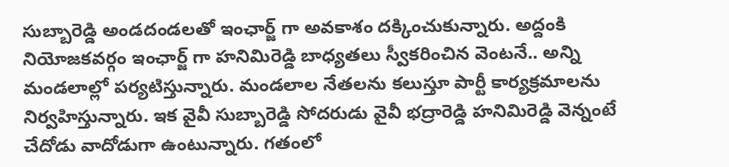సుబ్బారెడ్డి అండదండలతో ఇంఛార్జ్ గా అవకాశం దక్కించుకున్నారు. అద్దంకి నియోజకవర్గం ఇంఛార్జ్ గా హనిమిరెడ్డి బాధ్యతలు స్వీకరించిన వెంటనే.. అన్ని మండలాల్లో పర్యటిస్తున్నారు. మండలాల నేతలను కలుస్తూ పార్టీ కార్యక్రమాలను నిర్వహిస్తున్నారు. ఇక వైవీ సుబ్బారెడ్డి సోదరుడు వైవీ భద్రారెడ్డి హనిమిరెడ్డి వెన్నంటే చేదోడు వాదోడుగా ఉంటున్నారు. గతంలో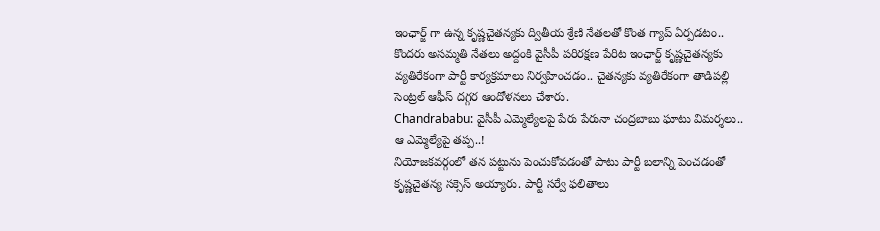ఇంఛార్జ్ గా ఉన్న కృష్ణచైతన్యకు ద్వితీయ శ్రేణి నేతలతో కొంత గ్యాప్ ఏర్పడటం.. కొందరు అసమ్మతి నేతలు అద్దంకి వైసీపీ పరిరక్షణ పేరిట ఇంఛార్జ్ కృష్ణచైతన్యకు వ్యతిరేకంగా పార్టీ కార్యక్రమాలు నిర్వహించడం.. చైతన్యకు వ్యతిరేకంగా తాడిపల్లి సెంట్రల్ ఆఫీస్ దగ్గర ఆందోళనలు చేశారు.
Chandrababu: వైసీపీ ఎమ్మెల్యేలపై పేరు పేరునా చంద్రబాబు ఘాటు విమర్శలు.. ఆ ఎమ్మెల్యేపై తప్ప..!
నియోజకవర్గంలో తన పట్టును పెంచుకోవడంతో పాటు పార్టీ బలాన్ని పెంచడంతో కృష్ణచైతన్య సక్సెస్ అయ్యారు. పార్టీ సర్వే ఫలితాలు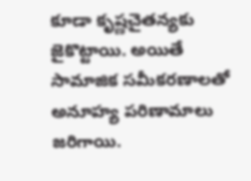కూడా కృష్ణచైతన్యకు జైకొట్టాయి. అయితే సామాజిక సమీకరణాలతో అనూహ్య పరిణామాలు జరిగాయి.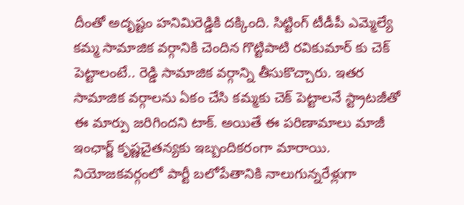దీంతో అదృష్టం హనిమిరెడ్డికి దక్కింది. సిట్టింగ్ టీడీపీ ఎమ్మెల్యే కమ్మ సామాజిక వర్గానికి చెందిన గొట్టిపాటి రవికుమార్ కు చెక్ పెట్టాలంటే.. రెడ్డి సామాజిక వర్గాన్ని తీసుకొచ్చారు. ఇతర సామాజిక వర్గాలను ఏకం చేసి కమ్మకు చెక్ పెట్టాలనే స్ట్రాటజీతో ఈ మార్పు జరిగిందని టాక్. అయితే ఈ పరిణామాలు మాజీ ఇంఛార్జ్ కృష్ణచైతన్యకు ఇబ్బందికరంగా మారాయి. నియోజకవర్గంలో పార్టీ బలోపేతానికి నాలుగున్నరేళ్లుగా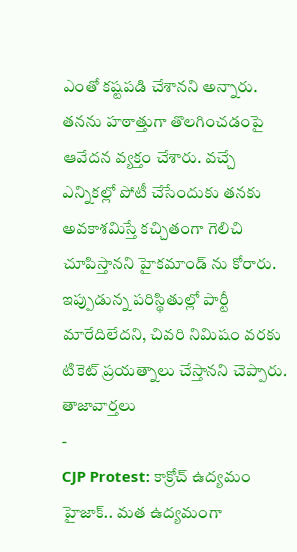ఎంతో కష్టపడి చేశానని అన్నారు. తనను హఠాత్తుగా తొలగించడంపై ఆవేదన వ్యక్తం చేశారు. వచ్చే ఎన్నికల్లో పోటీ చేసేందుకు తనకు అవకాశమిస్తే కచ్చితంగా గెలిచి చూపిస్తానని హైకమాండ్ ను కోరారు. ఇప్పుడున్న పరిస్థితుల్లో పార్టీ మారేదిలేదని, చివరి నిమిషం వరకు టికెట్ ప్రయత్నాలు చేస్తానని చెప్పారు.
తాజావార్తలు
-
CJP Protest: కాక్రోచ్ ఉద్యమం హైజాక్.. మత ఉద్యమంగా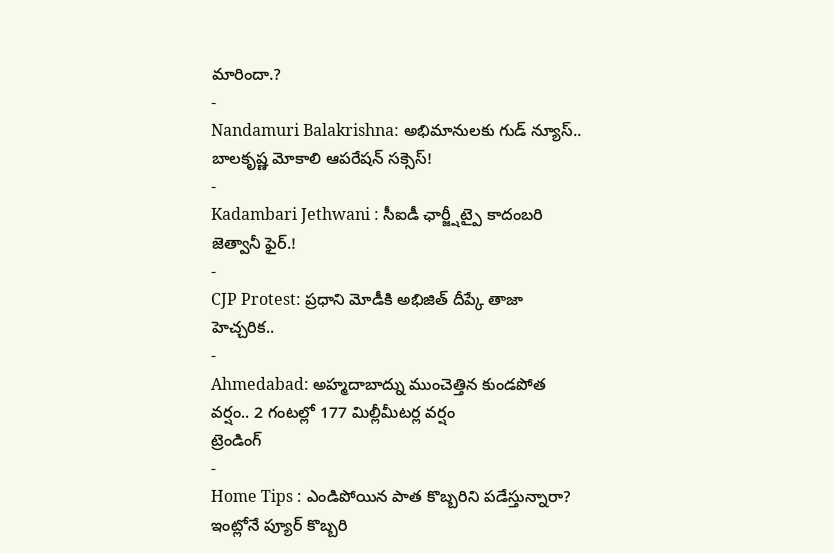మారిందా.?
-
Nandamuri Balakrishna: అభిమానులకు గుడ్ న్యూస్.. బాలకృష్ణ మోకాలి ఆపరేషన్ సక్సెస్!
-
Kadambari Jethwani : సీఐడీ ఛార్జ్షీట్పై కాదంబరి జెత్వానీ ఫైర్.!
-
CJP Protest: ప్రధాని మోడీకి అభిజిత్ దీప్కే తాజా హెచ్చరిక..
-
Ahmedabad: అహ్మదాబాద్ను ముంచెత్తిన కుండపోత వర్షం.. 2 గంటల్లో 177 మిల్లీమీటర్ల వర్షం
ట్రెండింగ్
-
Home Tips : ఎండిపోయిన పాత కొబ్బరిని పడేస్తున్నారా? ఇంట్లోనే ప్యూర్ కొబ్బరి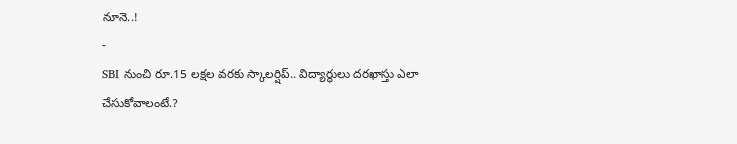నూనె..!
-
SBI నుంచి రూ.15 లక్షల వరకు స్కాలర్షిప్.. విద్యార్థులు దరఖాస్తు ఎలా చేసుకోవాలంటే.?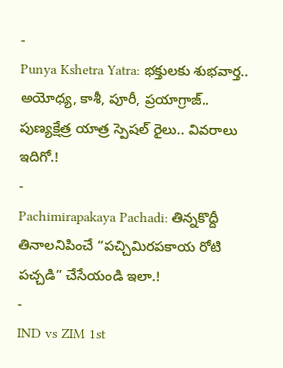-
Punya Kshetra Yatra: భక్తులకు శుభవార్త.. అయోధ్య, కాశీ, పూరీ, ప్రయాగ్రాజ్.. పుణ్యక్షేత్ర యాత్ర స్పెషల్ రైలు.. వివరాలు ఇదిగో.!
-
Pachimirapakaya Pachadi: తిన్నకొద్దీ తినాలనిపించే “పచ్చిమిరపకాయ రోటి పచ్చడి” చేసేయండి ఇలా.!
-
IND vs ZIM 1st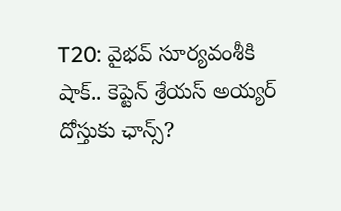T20: వైభవ్ సూర్యవంశీకి షాక్.. కెప్టెన్ శ్రేయస్ అయ్యర్ దోస్తుకు ఛాన్స్?